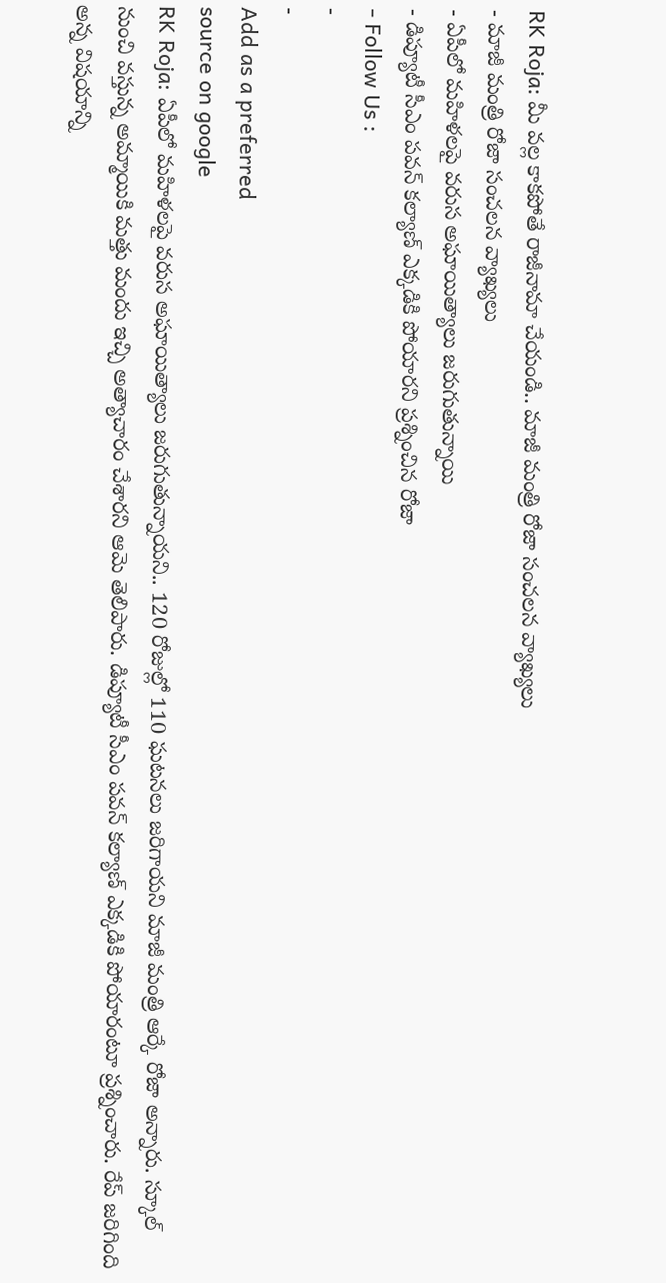RK Roja: మీ వల్ల కాకపోతే రాజీనామా చేయండి.. మాజీ మంత్రి రోజా సంచలన వ్యాఖ్యలు
- మాజీ మంత్రి రోజా సంచలన వ్యాఖ్యలు
- ఏపీలో మహిళలపై వరుస అఘాయిత్యాలు జరుగుతున్నాయి
- డిప్యూటీ సీఎం పవన్ కల్యాణ్ ఎక్కడికి పోయారని ప్రశ్నించిన రోజా
- Follow Us :
-
-
Add as a preferred
source on google
RK Roja: ఏపీలో మహిళలపై వరుస అఘాయిత్యాలు జరుగుతున్నాయని.. 120 రోజుల్లో 110 ఘటనలు జరిగాయని మాజీ మంత్రి ఆర్కే రోజా అన్నారు. స్కూల్ నుంచి వస్తున్న అమ్మాయికి మత్తు మందు ఇచ్చి అత్యాచారం చేశారని ఆమె తెలిపారు. డిప్యూటీ సీఎం పవన్ కల్యాణ్ ఎక్కడికి పోయారంటూ ప్రశ్నించారు. రేప్ జరిగింది అన్న విషయాన్ని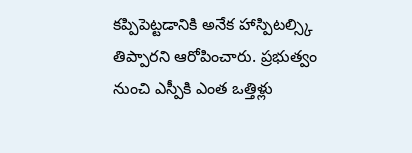కప్పిపెట్టడానికి అనేక హాస్పిటల్స్కి తిప్పారని ఆరోపించారు. ప్రభుత్వం నుంచి ఎస్పీకి ఎంత ఒత్తిళ్లు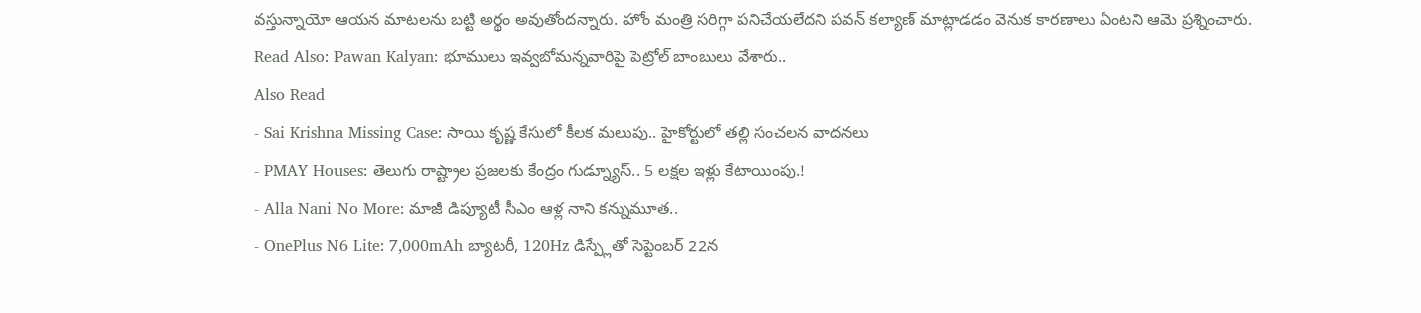వస్తున్నాయో ఆయన మాటలను బట్టి అర్థం అవుతోందన్నారు. హోం మంత్రి సరిగ్గా పనిచేయలేదని పవన్ కల్యాణ్ మాట్లాడడం వెనుక కారణాలు ఏంటని ఆమె ప్రశ్నించారు.
Read Also: Pawan Kalyan: భూములు ఇవ్వబోమన్నవారిపై పెట్రోల్ బాంబులు వేశారు..
Also Read
- Sai Krishna Missing Case: సాయి కృష్ణ కేసులో కీలక మలుపు.. హైకోర్టులో తల్లి సంచలన వాదనలు
- PMAY Houses: తెలుగు రాష్ట్రాల ప్రజలకు కేంద్రం గుడ్న్యూస్.. 5 లక్షల ఇళ్లు కేటాయింపు.!
- Alla Nani No More: మాజీ డిప్యూటీ సీఎం ఆళ్ల నాని కన్నుమూత..
- OnePlus N6 Lite: 7,000mAh బ్యాటరీ, 120Hz డిస్ప్లేతో సెప్టెంబర్ 22న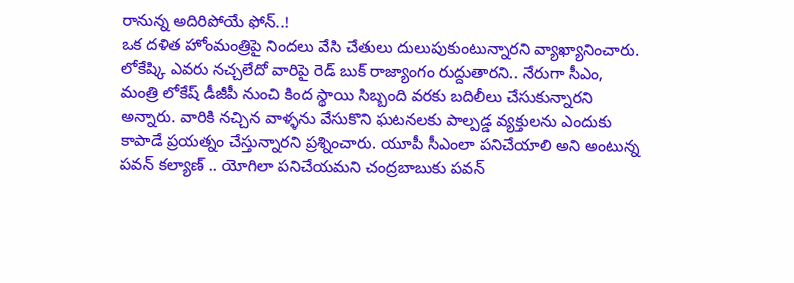రానున్న అదిరిపోయే ఫోన్..!
ఒక దళిత హోంమంత్రిపై నిందలు వేసి చేతులు దులుపుకుంటున్నారని వ్యాఖ్యానించారు. లోకేష్కి ఎవరు నచ్చలేదో వారిపై రెడ్ బుక్ రాజ్యాంగం రుద్దుతారని.. నేరుగా సీఎం, మంత్రి లోకేష్ డీజీపీ నుంచి కింద స్థాయి సిబ్బంది వరకు బదిలీలు చేసుకున్నారని అన్నారు. వారికి నచ్చిన వాళ్ళను వేసుకొని ఘటనలకు పాల్పడ్డ వ్యక్తులను ఎందుకు కాపాడే ప్రయత్నం చేస్తున్నారని ప్రశ్నించారు. యూపీ సీఎంలా పనిచేయాలి అని అంటున్న పవన్ కల్యాణ్ .. యోగిలా పనిచేయమని చంద్రబాబుకు పవన్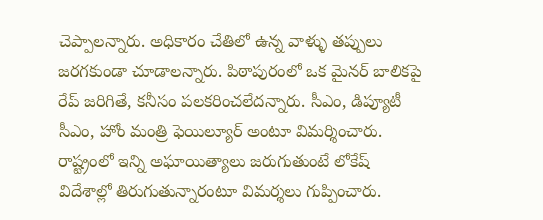చెప్పాలన్నారు. అధికారం చేతిలో ఉన్న వాళ్ళు తప్పులు జరగకుండా చూడాలన్నారు. పిఠాపురంలో ఒక మైనర్ బాలికపై రేప్ జరిగితే, కనీసం పలకరించలేదన్నారు. సీఎం, డిప్యూటీ సీఎం, హోం మంత్రి ఫెయిల్యూర్ అంటూ విమర్శించారు. రాష్ట్రంలో ఇన్ని అఘాయిత్యాలు జరుగుతుంటే లోకేష్ విదేశాల్లో తిరుగుతున్నారంటూ విమర్శలు గుప్పించారు.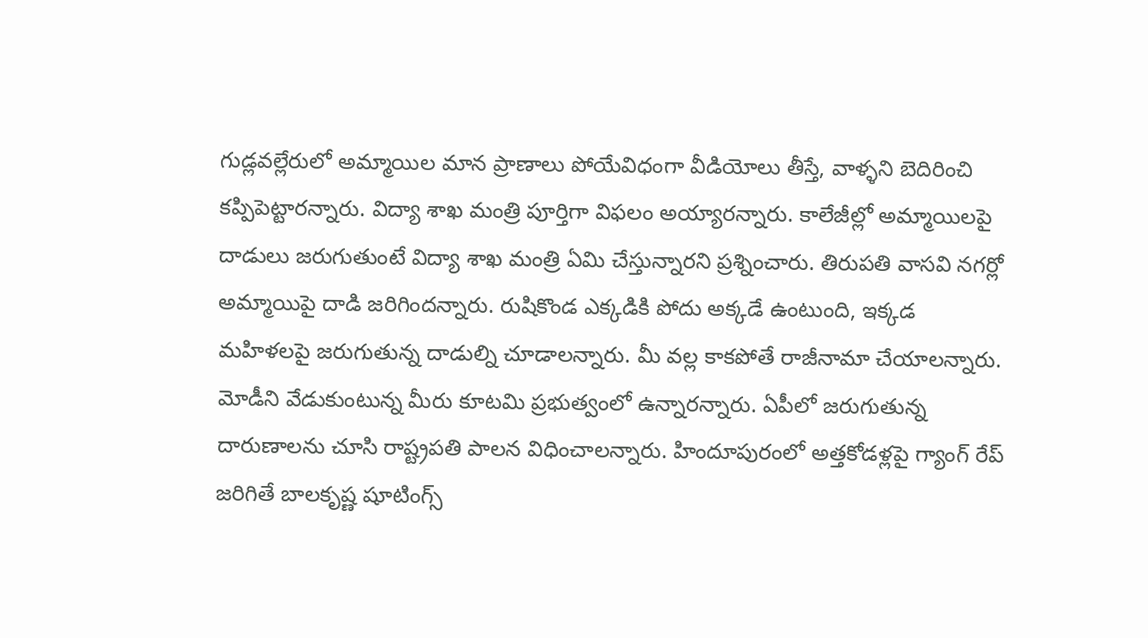గుడ్లవల్లేరులో అమ్మాయిల మాన ప్రాణాలు పోయేవిధంగా వీడియోలు తీస్తే, వాళ్ళని బెదిరించి కప్పిపెట్టారన్నారు. విద్యా శాఖ మంత్రి పూర్తిగా విఫలం అయ్యారన్నారు. కాలేజీల్లో అమ్మాయిలపై దాడులు జరుగుతుంటే విద్యా శాఖ మంత్రి ఏమి చేస్తున్నారని ప్రశ్నించారు. తిరుపతి వాసవి నగర్లో అమ్మాయిపై దాడి జరిగిందన్నారు. రుషికొండ ఎక్కడికి పోదు అక్కడే ఉంటుంది, ఇక్కడ మహిళలపై జరుగుతున్న దాడుల్ని చూడాలన్నారు. మీ వల్ల కాకపోతే రాజీనామా చేయాలన్నారు. మోడీని వేడుకుంటున్న మీరు కూటమి ప్రభుత్వంలో ఉన్నారన్నారు. ఏపీలో జరుగుతున్న దారుణాలను చూసి రాష్ట్రపతి పాలన విధించాలన్నారు. హిందూపురంలో అత్తకోడళ్లపై గ్యాంగ్ రేప్ జరిగితే బాలకృష్ణ షూటింగ్స్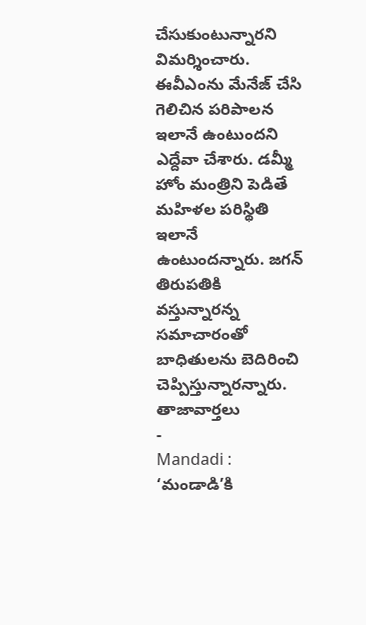చేసుకుంటున్నారని విమర్శించారు. ఈవీఎంను మేనేజ్ చేసి గెలిచిన పరిపాలన ఇలానే ఉంటుందని ఎద్దేవా చేశారు. డమ్మీ హోం మంత్రిని పెడితే మహిళల పరిస్థితి ఇలానే ఉంటుందన్నారు. జగన్ తిరుపతికి వస్తున్నారన్న సమాచారంతో బాధితులను బెదిరించి చెప్పిస్తున్నారన్నారు.
తాజావార్తలు
-
Mandadi : ‘మండాడి’కి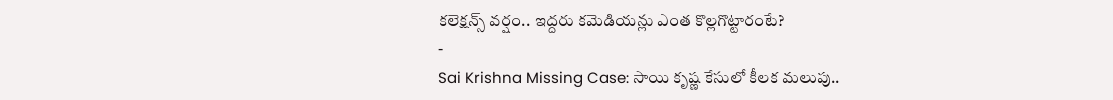కలెక్షన్స్ వర్షం.. ఇద్దరు కమెడియన్లు ఎంత కొల్లగొట్టారంటే?
-
Sai Krishna Missing Case: సాయి కృష్ణ కేసులో కీలక మలుపు..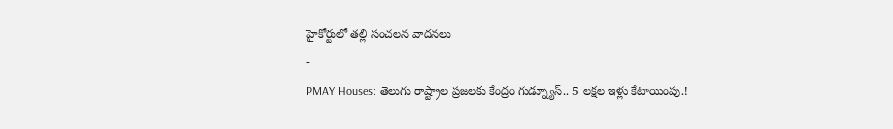హైకోర్టులో తల్లి సంచలన వాదనలు
-
PMAY Houses: తెలుగు రాష్ట్రాల ప్రజలకు కేంద్రం గుడ్న్యూస్.. 5 లక్షల ఇళ్లు కేటాయింపు.!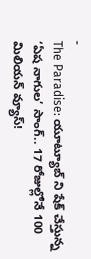-
The Paradise: యూట్యూబ్ ని షేక్ చేస్తున్న ‘ఏష నాగుల’ సాంగ్.. 17 రోజుల్లోనే 100 మిలియన్ వ్యూస్!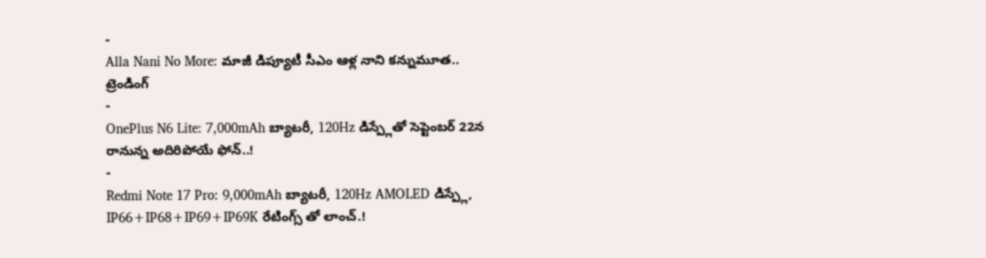-
Alla Nani No More: మాజీ డిప్యూటీ సీఎం ఆళ్ల నాని కన్నుమూత..
ట్రెండింగ్
-
OnePlus N6 Lite: 7,000mAh బ్యాటరీ, 120Hz డిస్ప్లేతో సెప్టెంబర్ 22న రానున్న అదిరిపోయే ఫోన్..!
-
Redmi Note 17 Pro: 9,000mAh బ్యాటరీ, 120Hz AMOLED డిస్ప్లే, IP66+IP68+IP69+IP69K రేటింగ్స్ తో లాంచ్.!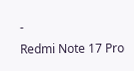-
Redmi Note 17 Pro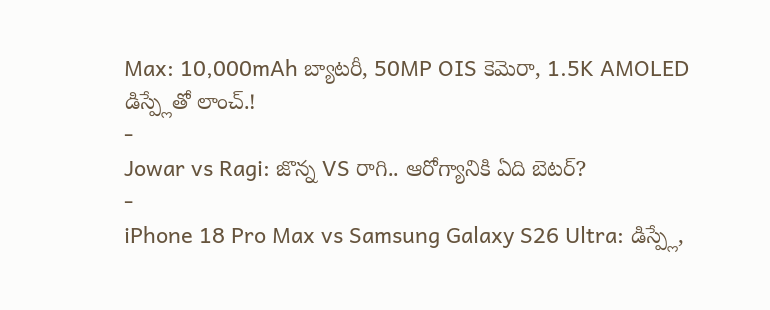Max: 10,000mAh బ్యాటరీ, 50MP OIS కెమెరా, 1.5K AMOLED డిస్ప్లేతో లాంచ్.!
-
Jowar vs Ragi: జొన్న VS రాగి.. ఆరోగ్యానికి ఏది బెటర్?
-
iPhone 18 Pro Max vs Samsung Galaxy S26 Ultra: డిస్ప్లే,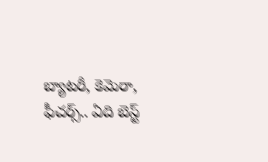బ్యాటరీ, కెమెరా, ఫీచర్స్.. ఏది బెస్ట్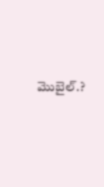మొబైల్.?